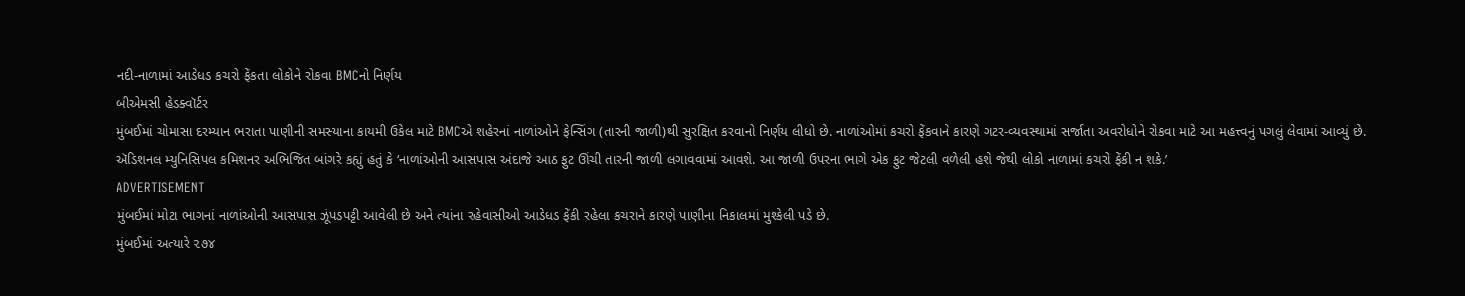નદી-નાળામાં આડેધડ કચરો ફેંકતા લોકોને રોકવા BMCનો નિર્ણય
બીએમસી હેડક્વૉર્ટર
મુંબઈમાં ચોમાસા દરમ્યાન ભરાતા પાણીની સમસ્યાના કાયમી ઉકેલ માટે BMCએ શહેરનાં નાળાંઓને ફેન્સિંગ (તારની જાળી)થી સુરક્ષિત કરવાનો નિર્ણય લીધો છે. નાળાંઓમાં કચરો ફેંકવાને કારણે ગટર-વ્યવસ્થામાં સર્જાતા અવરોધોને રોકવા માટે આ મહત્ત્વનું પગલું લેવામાં આવ્યું છે.
ઍડિશનલ મ્યુનિસિપલ કમિશનર અભિજિત બાંગરે કહ્યું હતું કે ‘નાળાંઓની આસપાસ અંદાજે આઠ ફુટ ઊંચી તારની જાળી લગાવવામાં આવશે. આ જાળી ઉપરના ભાગે એક ફુટ જેટલી વળેલી હશે જેથી લોકો નાળામાં કચરો ફેંકી ન શકે.’
ADVERTISEMENT
મુંબઈમાં મોટા ભાગનાં નાળાંઓની આસપાસ ઝૂંપડપટ્ટી આવેલી છે અને ત્યાંના રહેવાસીઓ આડેધડ ફેંકી રહેલા કચરાને કારણે પાણીના નિકાલમાં મુશ્કેલી પડે છે.
મુંબઈમાં અત્યારે ૨૭૪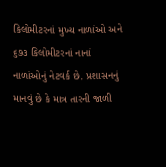કિલોમીટરનાં મુખ્ય નાળાંઓ અને ૬૭૩ કિલોમીટરનાં નાનાં નાળાંઓનું નેટવર્ક છે. પ્રશાસનનું માનવું છે કે માત્ર તારની જાળી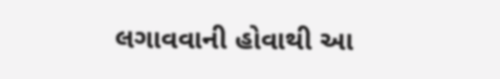લગાવવાની હોવાથી આ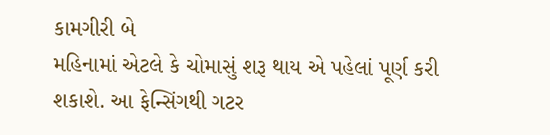કામગીરી બે
મહિનામાં એટલે કે ચોમાસું શરૂ થાય એ પહેલાં પૂર્ણ કરી શકાશે. આ ફેન્સિંગથી ગટર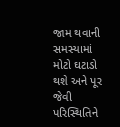જામ થવાની સમસ્યામાં મોટો ઘટાડો થશે અને પૂર જેવી પરિસ્થિતિને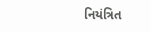નિયંત્રિત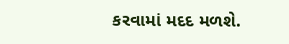કરવામાં મદદ મળશે.